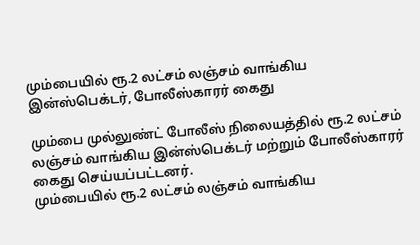மும்பையில் ரூ.2 லட்சம் லஞ்சம் வாங்கிய இன்ஸ்பெக்டர், போலீஸ்காரர் கைது

மும்பை முல்லுண்ட் போலீஸ் நிலையத்தில் ரூ.2 லட்சம் லஞ்சம் வாங்கிய இன்ஸ்பெக்டர் மற்றும் போலீஸ்காரர் கைது செய்யப்பட்டனர்.
மும்பையில் ரூ.2 லட்சம் லஞ்சம் வாங்கிய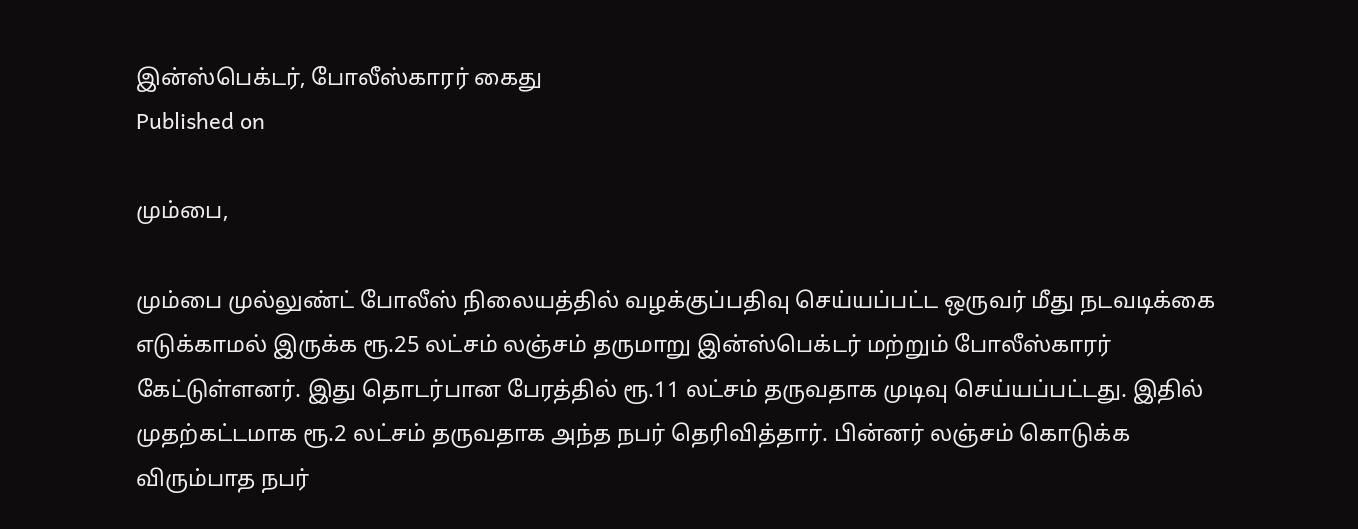இன்ஸ்பெக்டர், போலீஸ்காரர் கைது
Published on

மும்பை,

மும்பை முல்லுண்ட் போலீஸ் நிலையத்தில் வழக்குப்பதிவு செய்யப்பட்ட ஒருவர் மீது நடவடிக்கை எடுக்காமல் இருக்க ரூ.25 லட்சம் லஞ்சம் தருமாறு இன்ஸ்பெக்டர் மற்றும் போலீஸ்காரர் கேட்டுள்ளனர். இது தொடர்பான பேரத்தில் ரூ.11 லட்சம் தருவதாக முடிவு செய்யப்பட்டது. இதில் முதற்கட்டமாக ரூ.2 லட்சம் தருவதாக அந்த நபர் தெரிவித்தார். பின்னர் லஞ்சம் கொடுக்க விரும்பாத நபர்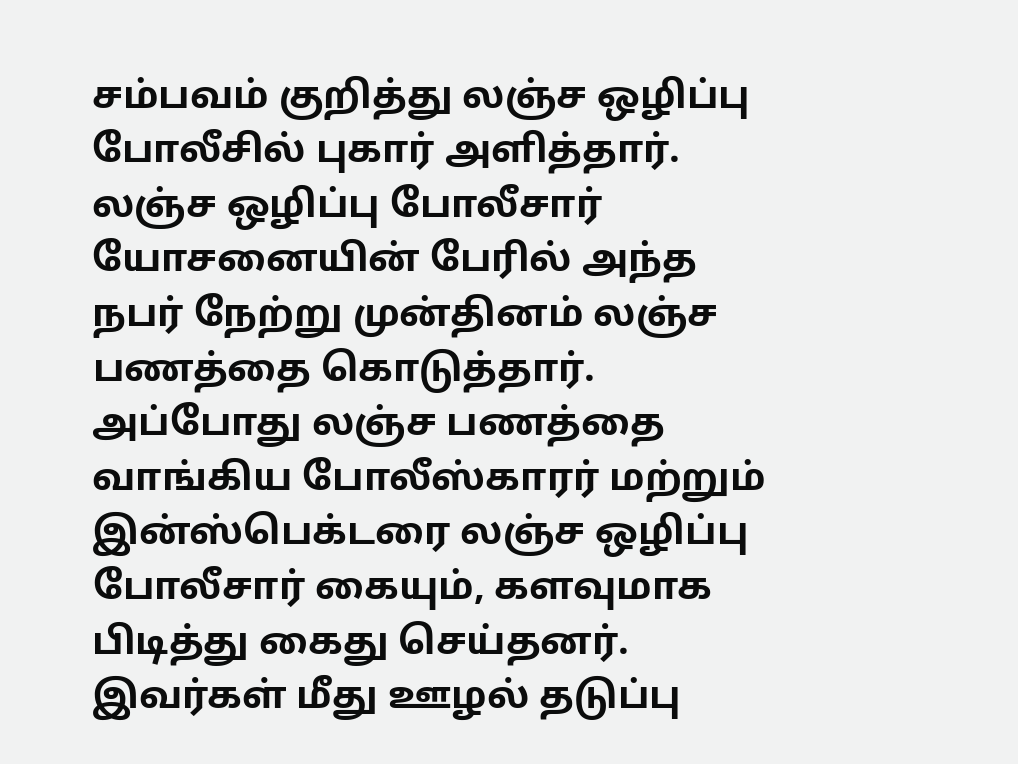சம்பவம் குறித்து லஞ்ச ஒழிப்பு போலீசில் புகார் அளித்தார். லஞ்ச ஒழிப்பு போலீசார் யோசனையின் பேரில் அந்த நபர் நேற்று முன்தினம் லஞ்ச பணத்தை கொடுத்தார். அப்போது லஞ்ச பணத்தை வாங்கிய போலீஸ்காரர் மற்றும் இன்ஸ்பெக்டரை லஞ்ச ஒழிப்பு போலீசார் கையும், களவுமாக பிடித்து கைது செய்தனர். இவர்கள் மீது ஊழல் தடுப்பு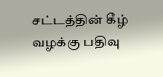சட்டத்தின் கீழ் வழக்கு பதிவு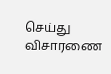செய்து விசாரணை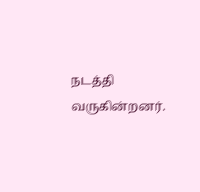நடத்தி வருகின்றனர்.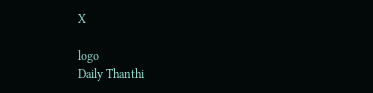X

logo
Daily Thanthi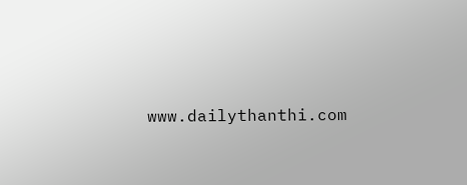www.dailythanthi.com